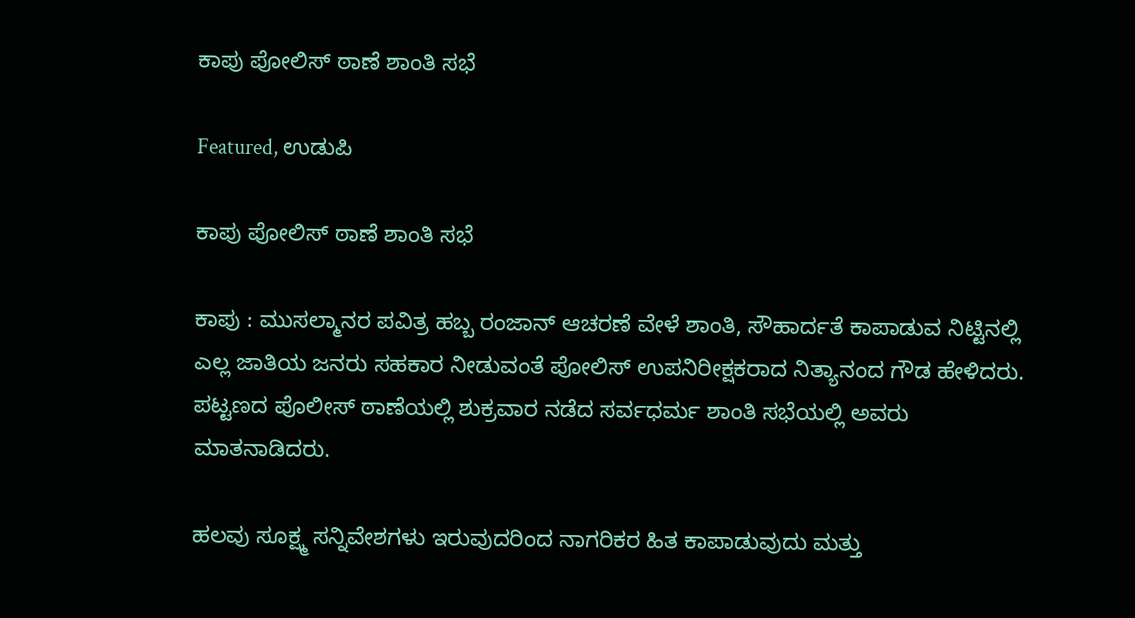ಕಾಪು ಪೋಲಿಸ್ ಠಾಣೆ ಶಾಂತಿ ಸಭೆ

Featured, ಉಡುಪಿ

ಕಾಪು ಪೋಲಿಸ್ ಠಾಣೆ ಶಾಂತಿ ಸಭೆ

ಕಾಪು : ಮುಸಲ್ಮಾನರ ಪವಿತ್ರ ಹಬ್ಬ ರಂಜಾನ್ ಆಚರಣೆ ವೇಳೆ ಶಾಂತಿ, ಸೌಹಾರ್ದತೆ ಕಾಪಾಡುವ ನಿಟ್ಟಿನಲ್ಲಿ ಎಲ್ಲ ಜಾತಿಯ ಜನರು ಸಹಕಾರ ನೀಡುವಂತೆ ಪೋಲಿಸ್ ಉಪನಿರೀಕ್ಷಕರಾದ ನಿತ್ಯಾನಂದ ಗೌಡ ಹೇಳಿದರು. ಪಟ್ಟಣದ ಪೊಲೀಸ್ ಠಾಣೆಯಲ್ಲಿ ಶುಕ್ರವಾರ ನಡೆದ ಸರ್ವಧರ್ಮ ಶಾಂತಿ ಸಭೆಯಲ್ಲಿ ಅವರು ಮಾತನಾಡಿದರು.

ಹಲವು ಸೂಕ್ಷ್ಮ ಸನ್ನಿವೇಶಗಳು ಇರುವುದರಿಂದ ನಾಗರಿಕರ ಹಿತ ಕಾಪಾಡುವುದು ಮತ್ತು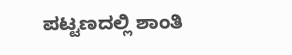ಪಟ್ಟಣದಲ್ಲಿ ಶಾಂತಿ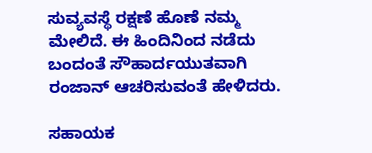ಸುವ್ಯವಸ್ಥೆ ರಕ್ಷಣೆ ಹೊಣೆ ನಮ್ಮ ಮೇಲಿದೆ. ಈ ಹಿಂದಿನಿಂದ ನಡೆದು ಬಂದಂತೆ ಸೌಹಾರ್ದಯುತವಾಗಿ ರಂಜಾನ್ ಆಚರಿಸುವಂತೆ ಹೇಳಿದರು.

ಸಹಾಯಕ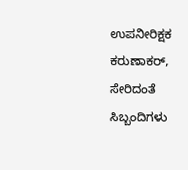ಉಪನೀರಿಕ್ಷಕ ಕರುಣಾಕರ್, ಸೇರಿದಂತೆ ಸಿಬ್ಬಂದಿಗಳು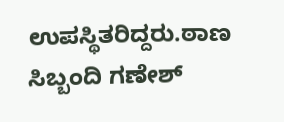ಉಪಸ್ಥಿತರಿದ್ದರು.ಠಾಣ ಸಿಬ್ಬಂದಿ ಗಣೇಶ್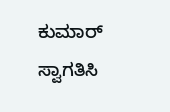ಕುಮಾರ್ ಸ್ವಾಗತಿಸಿ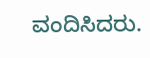ವಂದಿಸಿದರು.